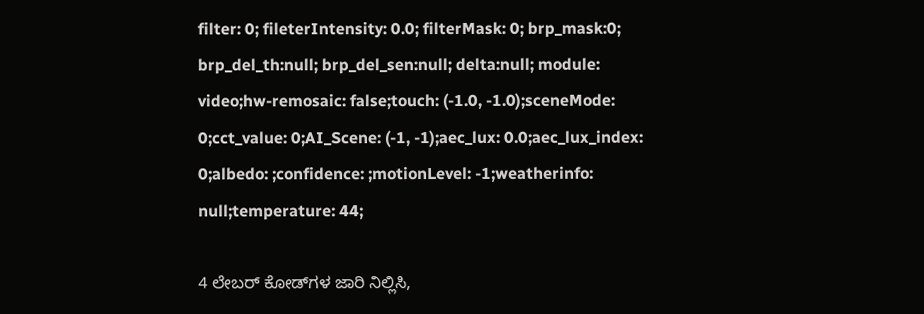filter: 0; fileterIntensity: 0.0; filterMask: 0; brp_mask:0; brp_del_th:null; brp_del_sen:null; delta:null; module: video;hw-remosaic: false;touch: (-1.0, -1.0);sceneMode: 0;cct_value: 0;AI_Scene: (-1, -1);aec_lux: 0.0;aec_lux_index: 0;albedo: ;confidence: ;motionLevel: -1;weatherinfo: null;temperature: 44;

4 ಲೇಬರ್ ಕೋಡ್‌ಗಳ ಜಾರಿ ನಿಲ್ಲಿಸಿ,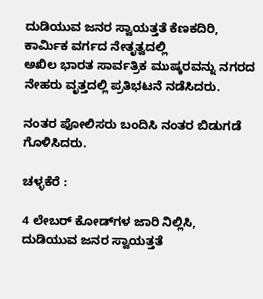ದುಡಿಯುವ ಜನರ ಸ್ವಾಯತ್ತತೆ ಕೆಣಕದಿರಿ,
ಕಾರ್ಮಿಕ ವರ್ಗದ ನೇತೃತ್ವದಲ್ಲಿ
ಅಖಿಲ ಭಾರತ ಸಾರ್ವತ್ರಿಕ ಮುಷ್ಕರವನ್ನು ನಗರದ ನೇಹರು ವೃತ್ತದಲ್ಲಿ ಪ್ರತಿಭಟನೆ ನಡೆಸಿದರು.

ನಂತರ ಪೋಲಿಸರು ಬಂದಿಸಿ ನಂತರ ಬಿಡುಗಡೆ ಗೊಳಿಸಿದರು.

ಚಳ್ಳಕೆರೆ :

4 ಲೇಬರ್ ಕೋಡ್‌ಗಳ ಜಾರಿ ನಿಲ್ಲಿಸಿ,
ದುಡಿಯುವ ಜನರ ಸ್ವಾಯತ್ತತೆ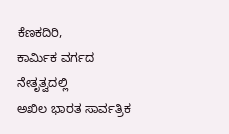ಕೆಣಕದಿರಿ,
ಕಾರ್ಮಿಕ ವರ್ಗದ ನೇತೃತ್ವದಲ್ಲಿ
ಅಖಿಲ ಭಾರತ ಸಾರ್ವತ್ರಿಕ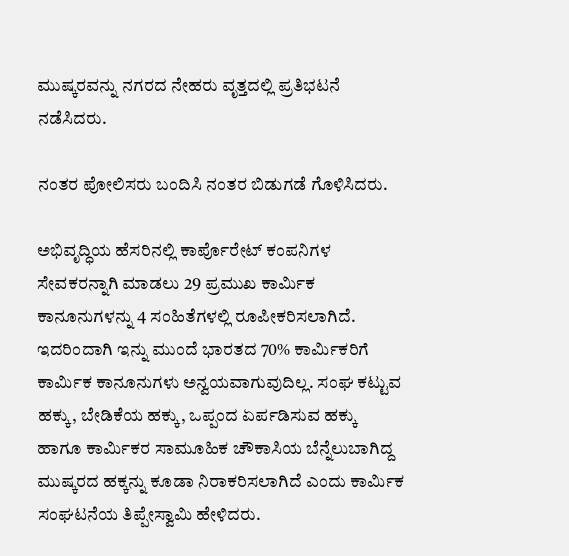ಮುಷ್ಕರವನ್ನು ನಗರದ ನೇಹರು ವೃತ್ತದಲ್ಲಿ ಪ್ರತಿಭಟನೆ ನಡೆಸಿದರು.

ನಂತರ ಪೋಲಿಸರು ಬಂದಿಸಿ ನಂತರ ಬಿಡುಗಡೆ ಗೊಳಿಸಿದರು.

ಅಭಿವೃದ್ಧಿಯ ಹೆಸರಿನಲ್ಲಿ ಕಾರ್ಪೊರೇಟ್ ಕಂಪನಿಗಳ ಸೇವಕರನ್ನಾಗಿ ಮಾಡಲು 29 ಪ್ರಮುಖ ಕಾರ್ಮಿಕ
ಕಾನೂನುಗಳನ್ನು 4 ಸಂಹಿತೆಗಳಲ್ಲಿ ರೂಪೀಕರಿಸಲಾಗಿದೆ. ಇದರಿಂದಾಗಿ ಇನ್ನು ಮುಂದೆ ಭಾರತದ 70% ಕಾರ್ಮಿಕರಿಗೆ
ಕಾರ್ಮಿಕ ಕಾನೂನುಗಳು ಅನ್ವಯವಾಗುವುದಿಲ್ಲ. ಸಂಘ ಕಟ್ಟುವ ಹಕ್ಕು, ಬೇಡಿಕೆಯ ಹಕ್ಕು, ಒಪ್ಪಂದ ಏರ್ಪಡಿಸುವ ಹಕ್ಕು
ಹಾಗೂ ಕಾರ್ಮಿಕರ ಸಾಮೂಹಿಕ ಚೌಕಾಸಿಯ ಬೆನ್ನೆಲುಬಾಗಿದ್ದ ಮುಷ್ಕರದ ಹಕ್ಕನ್ನು ಕೂಡಾ ನಿರಾಕರಿಸಲಾಗಿದೆ ಎಂದು ಕಾರ್ಮಿಕ ಸಂಘಟನೆಯ ತಿಪ್ಪೇಸ್ವಾಮಿ ಹೇಳಿದರು.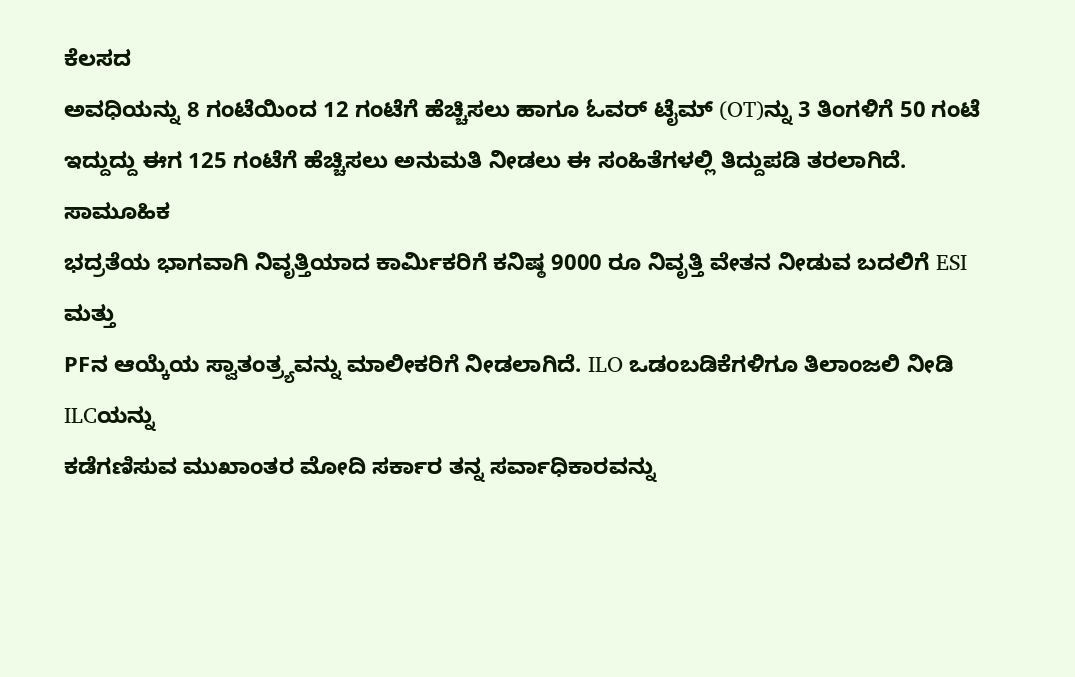ಕೆಲಸದ
ಅವಧಿಯನ್ನು 8 ಗಂಟೆಯಿಂದ 12 ಗಂಟೆಗೆ ಹೆಚ್ಚಿಸಲು ಹಾಗೂ ಓವರ್‌ ಟೈಮ್ (OT)ನ್ನು 3 ತಿಂಗಳಿಗೆ 50 ಗಂಟೆ
ಇದ್ದುದ್ದು ಈಗ 125 ಗಂಟೆಗೆ ಹೆಚ್ಚಿಸಲು ಅನುಮತಿ ನೀಡಲು ಈ ಸಂಹಿತೆಗಳಲ್ಲಿ ತಿದ್ದುಪಡಿ ತರಲಾಗಿದೆ. ಸಾಮೂಹಿಕ
ಭದ್ರತೆಯ ಭಾಗವಾಗಿ ನಿವೃತ್ತಿಯಾದ ಕಾರ್ಮಿಕರಿಗೆ ಕನಿಷ್ಠ 9000 ರೂ ನಿವೃತ್ತಿ ವೇತನ ನೀಡುವ ಬದಲಿಗೆ ESI ಮತ್ತು
PFನ ಆಯ್ಕೆಯ ಸ್ವಾತಂತ್ರ್ಯವನ್ನು ಮಾಲೀಕರಿಗೆ ನೀಡಲಾಗಿದೆ. ILO ಒಡಂಬಡಿಕೆಗಳಿಗೂ ತಿಲಾಂಜಲಿ ನೀಡಿ ILCಯನ್ನು
ಕಡೆಗಣಿಸುವ ಮುಖಾಂತರ ಮೋದಿ ಸರ್ಕಾರ ತನ್ನ ಸರ್ವಾಧಿಕಾರವನ್ನು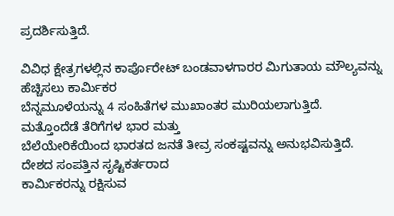ಪ್ರದರ್ಶಿಸುತ್ತಿದೆ.

ವಿವಿಧ ಕ್ಷೇತ್ರಗಳಲ್ಲಿನ ಕಾರ್ಪೊರೇಟ್ ಬಂಡವಾಳಗಾರರ ಮಿಗುತಾಯ ಮೌಲ್ಯವನ್ನು ಹೆಚ್ಚಿಸಲು ಕಾರ್ಮಿಕರ
ಬೆನ್ನಮೂಳೆಯನ್ನು 4 ಸಂಹಿತೆಗಳ ಮುಖಾಂತರ ಮುರಿಯಲಾಗುತ್ತಿದೆ. ಮತ್ತೊಂದೆಡೆ ತೆರಿಗೆಗಳ ಭಾರ ಮತ್ತು
ಬೆಲೆಯೇರಿಕೆಯಿಂದ ಭಾರತದ ಜನತೆ ತೀವ್ರ ಸಂಕಷ್ಟವನ್ನು ಅನುಭವಿಸುತ್ತಿದೆ. ದೇಶದ ಸಂಪತ್ತಿನ ಸೃಷ್ಟಿಕರ್ತರಾದ
ಕಾರ್ಮಿಕರನ್ನು ರಕ್ಷಿಸುವ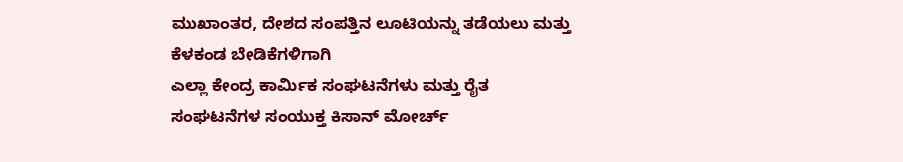ಮುಖಾಂತರ, ದೇಶದ ಸಂಪತ್ತಿನ ಲೂಟಿಯನ್ನು ತಡೆಯಲು ಮತ್ತು ಕೆಳಕಂಡ ಬೇಡಿಕೆಗಳಿಗಾಗಿ
ಎಲ್ಲಾ ಕೇಂದ್ರ ಕಾರ್ಮಿಕ ಸಂಘಟನೆಗಳು ಮತ್ತು ರೈತ ಸಂಘಟನೆಗಳ ಸಂಯುಕ್ತ ಕಿಸಾನ್ ಮೋರ್ಚ್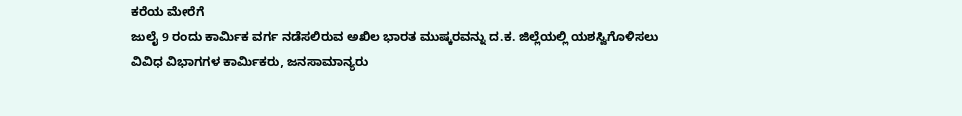ಕರೆಯ ಮೇರೆಗೆ
ಜುಲೈ 9 ರಂದು ಕಾರ್ಮಿಕ ವರ್ಗ ನಡೆಸಲಿರುವ ಅಖಿಲ ಭಾರತ ಮುಷ್ಕರವನ್ನು ದ.ಕ. ಜಿಲ್ಲೆಯಲ್ಲಿ ಯಶಸ್ವಿಗೊಳಿಸಲು
ವಿವಿಧ ವಿಭಾಗಗಳ ಕಾರ್ಮಿಕರು, ಜನಸಾಮಾನ್ಯರು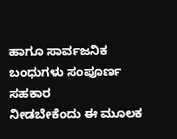ಹಾಗೂ ಸಾರ್ವಜನಿಕ ಬಂಧುಗಳು ಸಂಪೂರ್ಣ ಸಹಕಾರ
ನೀಡಬೇಕೆಂದು ಈ ಮೂಲಕ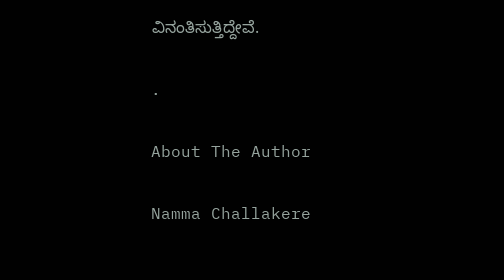ವಿನಂತಿಸುತ್ತಿದ್ದೇವೆ.

.

About The Author

Namma Challakere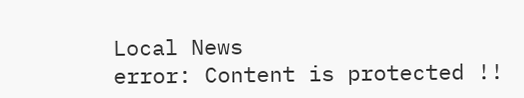Local News
error: Content is protected !!